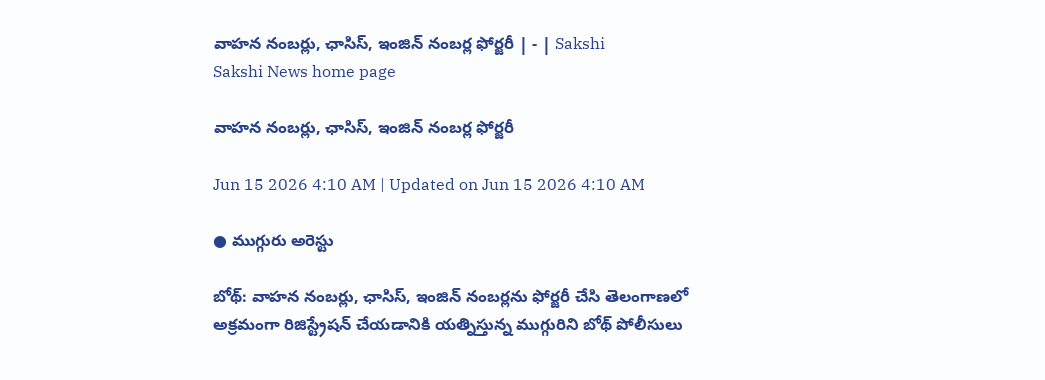వాహన నంబర్లు, ఛాసిస్‌, ఇంజిన్‌ నంబర్ల ఫోర్జరీ | - | Sakshi
Sakshi News home page

వాహన నంబర్లు, ఛాసిస్‌, ఇంజిన్‌ నంబర్ల ఫోర్జరీ

Jun 15 2026 4:10 AM | Updated on Jun 15 2026 4:10 AM

● ముగ్గురు అరెస్టు

బోథ్‌: వాహన నంబర్లు, ఛాసిస్‌, ఇంజిన్‌ నంబర్లను ఫోర్జరీ చేసి తెలంగాణలో అక్రమంగా రిజిస్ట్రేషన్‌ చేయడానికి యత్నిస్తున్న ముగ్గురిని బోథ్‌ పోలీసులు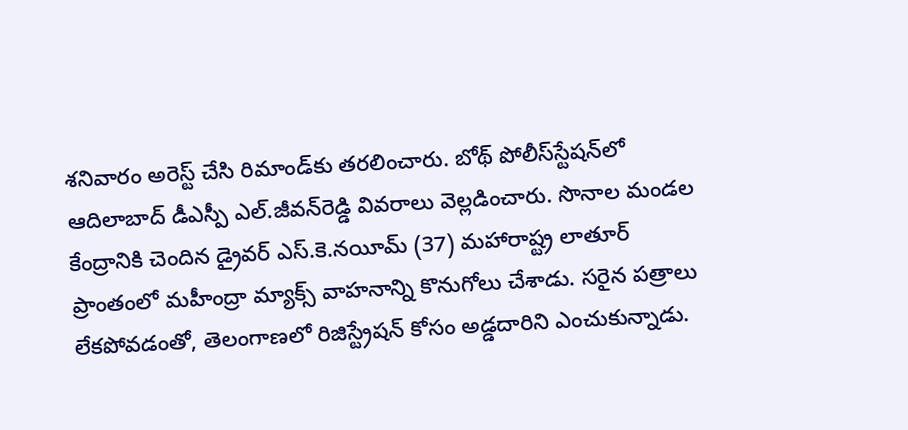శనివారం అరెస్ట్‌ చేసి రిమాండ్‌కు తరలించారు. బోథ్‌ పోలీస్‌స్టేషన్‌లో ఆదిలాబాద్‌ డీఎస్పీ ఎల్‌.జీవన్‌రెడ్డి వివరాలు వెల్లడించారు. సొనాల మండల కేంద్రానికి చెందిన డ్రైవర్‌ ఎస్‌.కె.నయీమ్‌ (37) మహారాష్ట్ర లాతూర్‌ ప్రాంతంలో మహీంద్రా మ్యాక్స్‌ వాహనాన్ని కొనుగోలు చేశాడు. సరైన పత్రాలు లేకపోవడంతో, తెలంగాణలో రిజిస్ట్రేషన్‌ కోసం అడ్డదారిని ఎంచుకున్నాడు.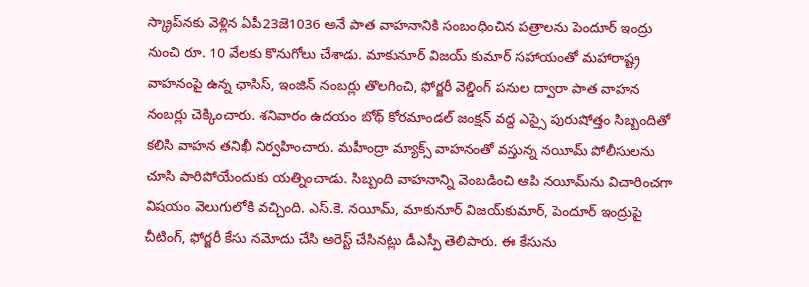స్క్రాప్‌నకు వెళ్లిన ఏపీ23జె1036 అనే పాత వాహనానికి సంబంధించిన పత్రాలను పెందూర్‌ ఇంద్రు నుంచి రూ. 10 వేలకు కొనుగోలు చేశాడు. మాకునూర్‌ విజయ్‌ కుమార్‌ సహాయంతో మహారాష్ట్ర వాహనంపై ఉన్న ఛాసిస్‌, ఇంజిన్‌ నంబర్లు తొలగించి, ఫోర్జరీ వెల్డింగ్‌ పనుల ద్వారా పాత వాహన నంబర్లు చెక్కించారు. శనివారం ఉదయం బోథ్‌ కోరమాండల్‌ జంక్షన్‌ వద్ద ఎస్సై పురుషోత్తం సిబ్బందితో కలిసి వాహన తనిఖీ నిర్వహించారు. మహీంద్రా మ్యాక్స్‌ వాహనంతో వస్తున్న నయీమ్‌ పోలీసులను చూసి పారిపోయేందుకు యత్నించాడు. సిబ్బంది వాహనాన్ని వెంబడించి ఆపి నయీమ్‌ను విచారించగా విషయం వెలుగులోకి వచ్చింది. ఎస్‌.కె. నయీమ్‌, మాకునూర్‌ విజయ్‌కుమార్‌, పెందూర్‌ ఇంద్రుపై చీటింగ్‌, ఫోర్జరీ కేసు నమోదు చేసి అరెస్ట్‌ చేసినట్లు డీఎస్పీ తెలిపారు. ఈ కేసును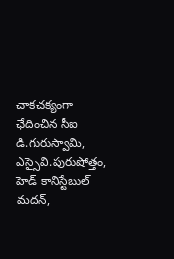చాకచక్యంగా ఛేదించిన సీఐ డి.గురుస్వామి, ఎస్సైవి.పురుషోత్తం, హెడ్‌ కానిస్టేబుల్‌ మదన్‌,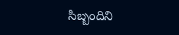సిబ్బందిని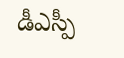డీఎస్పీ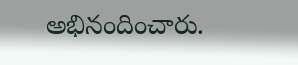అభినందించారు.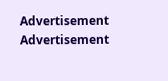Advertisement
Advertisement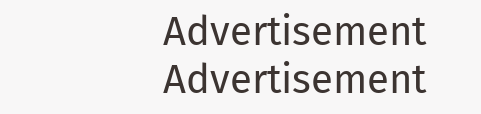Advertisement
Advertisement